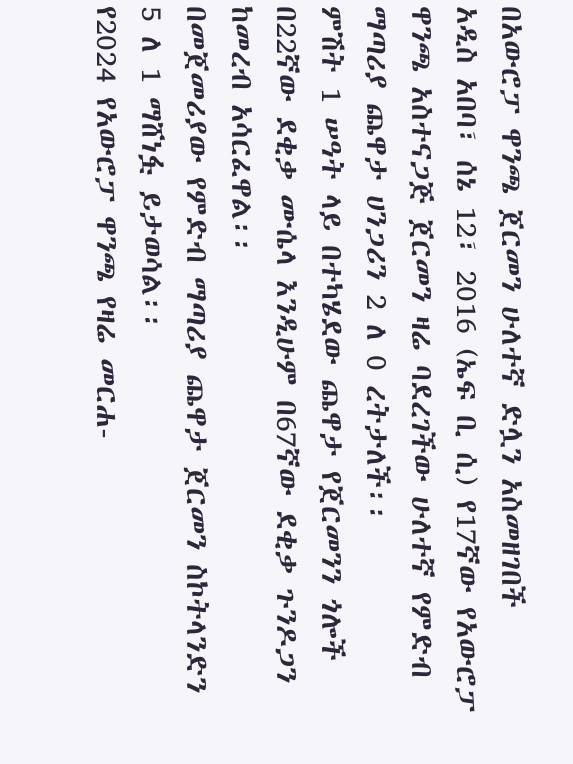በአውሮፓ ዋንጫ ጀርመን ሁለተኛ ድሏን አስመዘገበች
አዲስ አበባ፣ ሰኔ 12፣ 2016 (ኤፍ ቢ ሲ) የ17ኛው የአውሮፓ ዋንጫ አስተናጋጅ ጀርመን ዛሬ ባደረገችው ሁለተኛ የምድብ ማጣሪያ ጨዋታ ሀንጋሪን 2 ለ 0 ረትታለች፡፡
ምሽት 1 ሠዓት ላይ በተካሄደው ጨዋታ የጀርመንን ጎሎች በ22ኛው ደቂቃ ሙሴላ እንዲሁም በ67ኛው ደቂቃ ጉንዶጋን ከመረብ አሳርፈዋል፡፡
በመጀመሪያው የምድብ ማጣሪያ ጨዋታ ጀርመን ስኮትላንድን 5 ለ 1 ማሸነፏ ይታወሳል፡፡
የ2024 የአውሮፓ ዋንጫ የዛሬ መርሐ-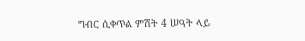ግብር ሲቀጥል ምሽት 4 ሠዓት ላይ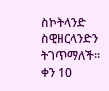ስኮትላንድ ስዊዘርላንድን ትገጥማለች፡፡
ቀን 10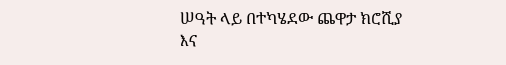ሠዓት ላይ በተካሄደው ጨዋታ ክሮሺያ እና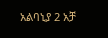አልባኒያ 2 አቻ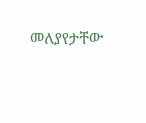መለያየታቸው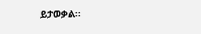ይታወቃል፡፡